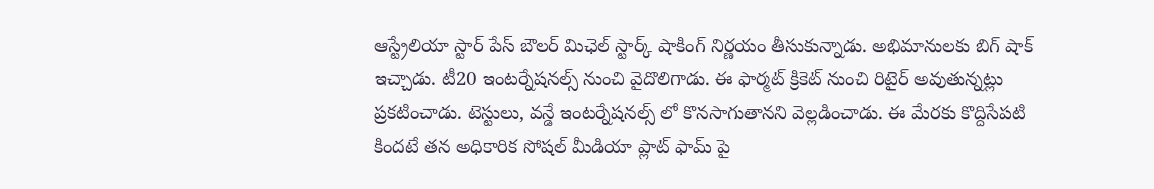ఆస్ట్రేలియా స్టార్ పేస్ బౌలర్ మిఛెల్ స్టార్క్ షాకింగ్ నిర్ణయం తీసుకున్నాడు. అభిమానులకు బిగ్ షాక్ ఇచ్చాడు. టీ20 ఇంటర్నేషనల్స్ నుంచి వైదొలిగాడు. ఈ ఫార్మట్ క్రికెట్ నుంచి రిటైర్ అవుతున్నట్లు ప్రకటించాడు. టెస్టులు, వన్డే ఇంటర్నేషనల్స్ లో కొనసాగుతానని వెల్లడించాడు. ఈ మేరకు కొద్దిసేపటి కిందటే తన అధికారిక సోషల్ మీడియా ప్లాట్ ఫామ్ పై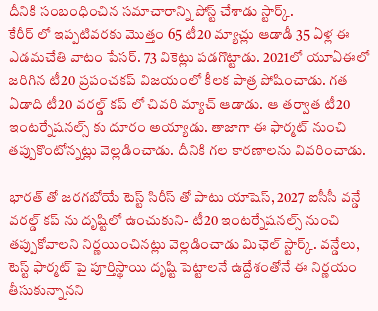దీనికి సంబంధించిన సమాచారాన్ని పోస్ట్ చేశాడు స్టార్క్.
కేరీర్ లో ఇప్పటివరకు మొత్తం 65 టీ20 మ్యాచ్లు ఆడాడీ 35 ఏళ్ల ఈ ఎడమచేతి వాటం పేసర్. 73 వికెట్లు పడగొట్టాడు. 2021లో యూఏఈలో జరిగిన టీ20 ప్రపంచకప్ విజయంలో కీలక పాత్ర పోషించాడు. గత ఏడాది టీ20 వరల్డ్ కప్ లో చివరి మ్యాచ్ ఆడాడు. ఆ తర్వాత టీ20 ఇంటర్నేషనల్స్ కు దూరం అయ్యాడు. తాజాగా ఈ ఫార్మట్ నుంచి తప్పుకొంటోన్నట్లు వెల్లడించాడు. దీనికి గల కారణాలను వివరించాడు.

భారత్ తో జరగబోయే టెస్ట్ సిరీస్ తో పాటు యాషెస్, 2027 ఐసీసీ వన్డే వరల్డ్ కప్ ను దృష్టిలో ఉంచుకుని- టీ20 ఇంటర్నేషనల్స్ నుంచి తప్పుకోవాలని నిర్ణయించినట్లు వెల్లడించాడు మిఛెల్ స్టార్క్. వన్డేలు, టెస్ట్ ఫార్మట్ పై పూర్తిస్థాయి దృష్టి పెట్టాలనే ఉద్దేశంతోనే ఈ నిర్ణయం తీసుకున్నానని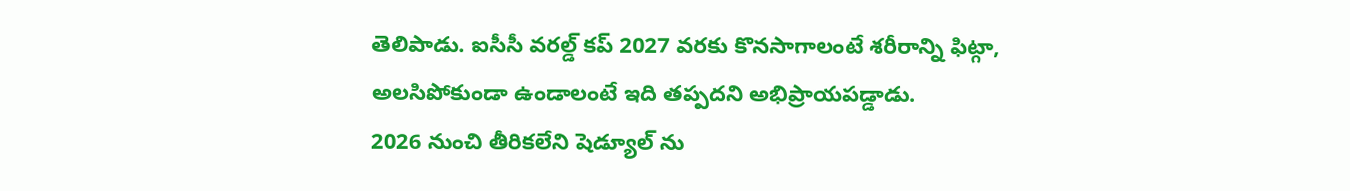తెలిపాడు. ఐసీసీ వరల్డ్ కప్ 2027 వరకు కొనసాగాలంటే శరీరాన్ని ఫిట్గా, అలసిపోకుండా ఉండాలంటే ఇది తప్పదని అభిప్రాయపడ్డాడు.
2026 నుంచి తీరికలేని షెడ్యూల్ ను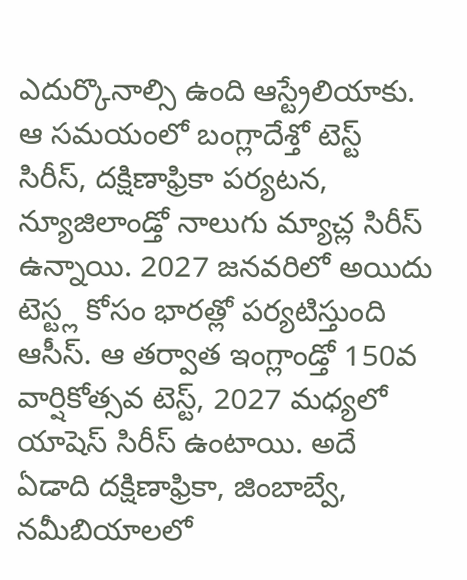ఎదుర్కొనాల్సి ఉంది ఆస్ట్రేలియాకు. ఆ సమయంలో బంగ్లాదేశ్తో టెస్ట్ సిరీస్, దక్షిణాఫ్రికా పర్యటన, న్యూజిలాండ్తో నాలుగు మ్యాచ్ల సిరీస్ ఉన్నాయి. 2027 జనవరిలో అయిదు టెస్ట్ల కోసం భారత్లో పర్యటిస్తుంది ఆసీస్. ఆ తర్వాత ఇంగ్లాండ్తో 150వ వార్షికోత్సవ టెస్ట్, 2027 మధ్యలో యాషెస్ సిరీస్ ఉంటాయి. అదే ఏడాది దక్షిణాఫ్రికా, జింబాబ్వే, నమీబియాలలో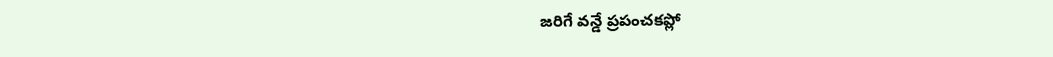జరిగే వన్డే ప్రపంచకప్లో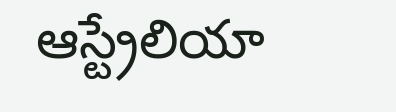ఆస్ట్రేలియా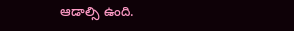ఆడాల్సి ఉంది.